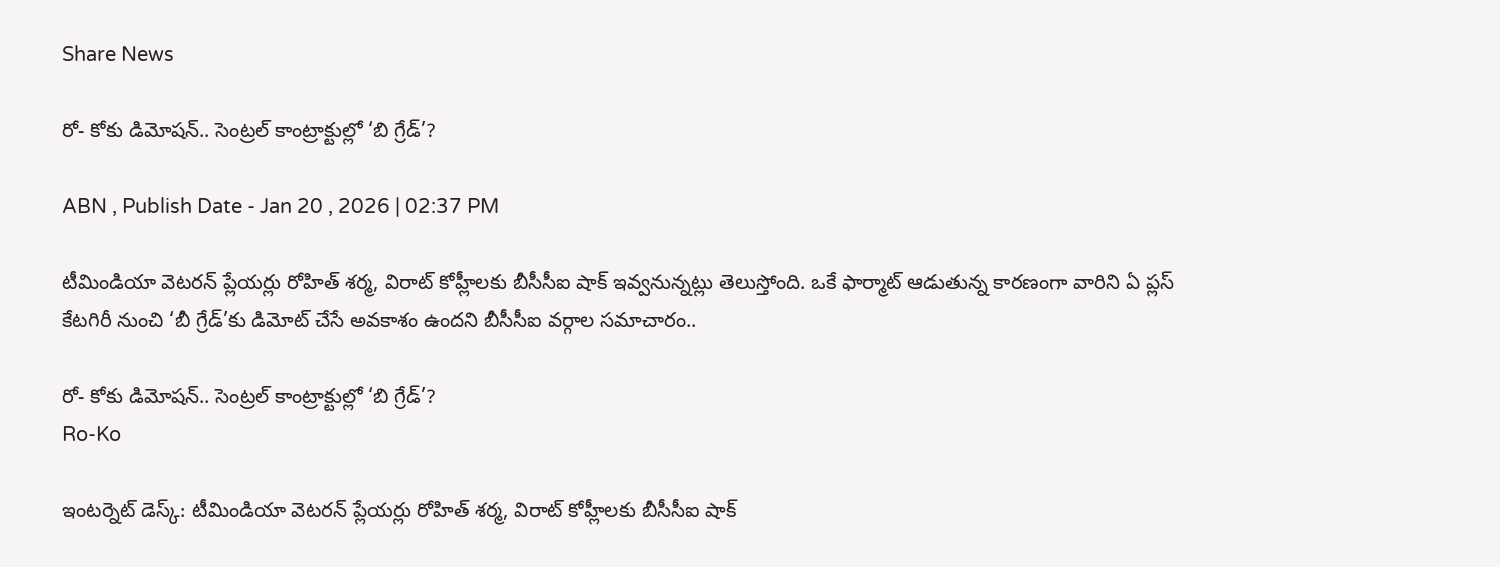Share News

రో- కోకు డిమోషన్.. సెంట్రల్ కాంట్రాక్టుల్లో ‘బి గ్రేడ్’?

ABN , Publish Date - Jan 20 , 2026 | 02:37 PM

టీమిండియా వెటరన్ ప్లేయర్లు రోహిత్ శర్మ, విరాట్ కోహ్లీలకు బీసీసీఐ షాక్ ఇవ్వనున్నట్లు తెలుస్తోంది. ఒకే ఫార్మాట్ ఆడుతున్న కారణంగా వారిని ఏ ప్లస్ కేటగిరీ నుంచి ‘బీ గ్రేడ్’కు డిమోట్ చేసే అవకాశం ఉందని బీసీసీఐ వర్గాల సమాచారం..

రో- కోకు డిమోషన్.. సెంట్రల్ కాంట్రాక్టుల్లో ‘బి గ్రేడ్’?
Ro-Ko

ఇంటర్నెట్ డెస్క్: టీమిండియా వెటరన్ ప్లేయర్లు రోహిత్ శర్మ, విరాట్ కోహ్లీలకు బీసీసీఐ షాక్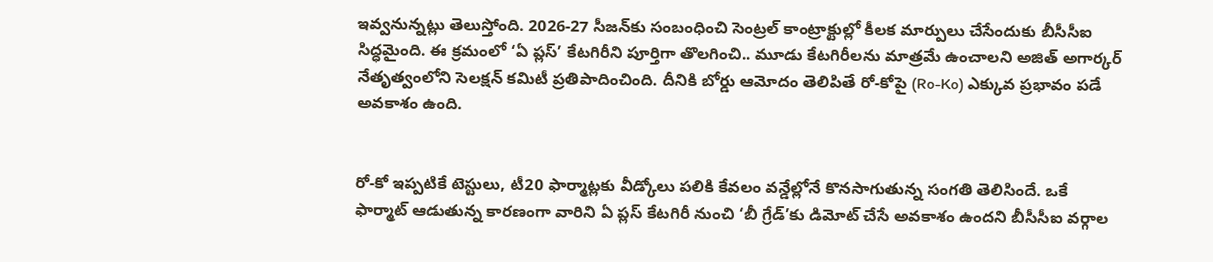ఇవ్వనున్నట్లు తెలుస్తోంది. 2026-27 సీజన్‌కు సంబంధించి సెంట్రల్ కాంట్రాక్టుల్లో కీలక మార్పులు చేసేందుకు బీసీసీఐ సిద్ధమైంది. ఈ క్రమంలో ‘ఏ ప్లస్’ కేటగిరీని పూర్తిగా తొలగించి.. మూడు కేటగిరీలను మాత్రమే ఉంచాలని అజిత్ అగార్కర్ నేతృత్వంలోని సెలక్షన్ కమిటీ ప్రతిపాదించింది. దీనికి బోర్డు ఆమోదం తెలిపితే రో-కోపై (Ro-Ko) ఎక్కువ ప్రభావం పడే అవకాశం ఉంది.


రో-కో ఇప్పటికే టెస్టులు, టీ20 ఫార్మాట్లకు వీడ్కోలు పలికి కేవలం వన్డేల్లోనే కొనసాగుతున్న సంగతి తెలిసిందే. ఒకే ఫార్మాట్ ఆడుతున్న కారణంగా వారిని ఏ ప్లస్ కేటగిరీ నుంచి ‘బీ గ్రేడ్’కు డిమోట్ చేసే అవకాశం ఉందని బీసీసీఐ వర్గాల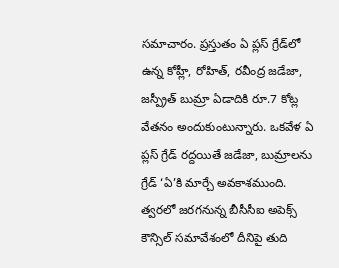సమాచారం. ప్రస్తుతం ఏ ప్లస్ గ్రేడ్‌లో ఉన్న కోహ్లీ, రోహిత్, రవీంద్ర జడేజా, జస్ప్రీత్ బుమ్రా ఏడాదికి రూ.7 కోట్ల వేతనం అందుకుంటున్నారు. ఒకవేళ ఏ ప్లస్ గ్రేడ్ రద్దయితే జడేజా, బుమ్రాలను గ్రేడ్ ‘ఏ’కి మార్చే అవకాశముంది. త్వరలో జరగనున్న బీసీసీఐ అపెక్స్ కౌన్సిల్ సమావేశంలో దీనిపై తుది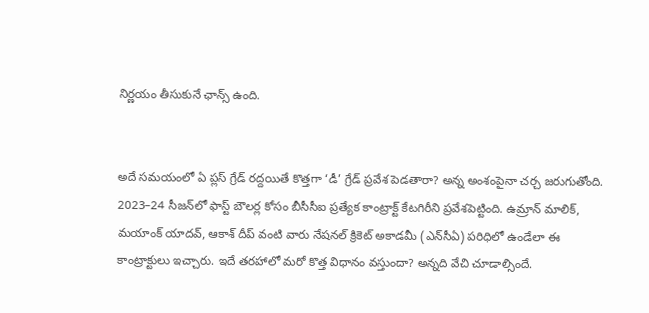నిర్ణయం తీసుకునే ఛాన్స్ ఉంది.


అదే సమయంలో ఏ ప్లస్ గ్రేడ్ రద్దయితే కొత్తగా ‘డీ’ గ్రేడ్ ప్రవేశ పెడతారా? అన్న అంశంపైనా చర్చ జరుగుతోంది. 2023–24 సీజన్‌లో ఫాస్ట్ బౌలర్ల కోసం బీసీసీఐ ప్రత్యేక కాంట్రాక్ట్ కేటగిరీని ప్రవేశపెట్టింది. ఉమ్రాన్ మాలిక్, మయాంక్ యాదవ్, ఆకాశ్ దీప్ వంటి వారు నేషనల్ క్రికెట్ అకాడమీ (ఎన్‌సీఏ) పరిధిలో ఉండేలా ఈ కాంట్రాక్టులు ఇచ్చారు. ఇదే తరహాలో మరో కొత్త విధానం వస్తుందా? అన్నది వేచి చూడాల్సిందే.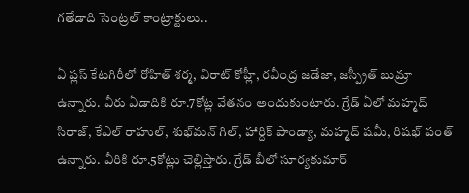గతేడాది సెంట్రల్ కాంట్రాక్టులు..

ఏ ప్లస్ కేటగిరీలో రోహిత్ శర్మ, విరాట్ కోహ్లీ, రవీంద్ర జడేజా, జస్ప్రీత్ బుమ్రా ఉన్నారు. వీరు ఏడాదికి రూ.7కోట్ల వేతనం అందుకుంటారు. గ్రేడ్ ఏలో మహ్మద్ సిరాజ్, కేఎల్ రాహుల్, శుభ్‌మన్ గిల్, హార్దిక్ పాండ్యా, మహ్మద్ షమీ, రిషభ్ పంత్ ఉన్నారు. వీరికి రూ.5కోట్లు చెల్లిస్తారు. గ్రేడ్ బీలో సూర్యకుమార్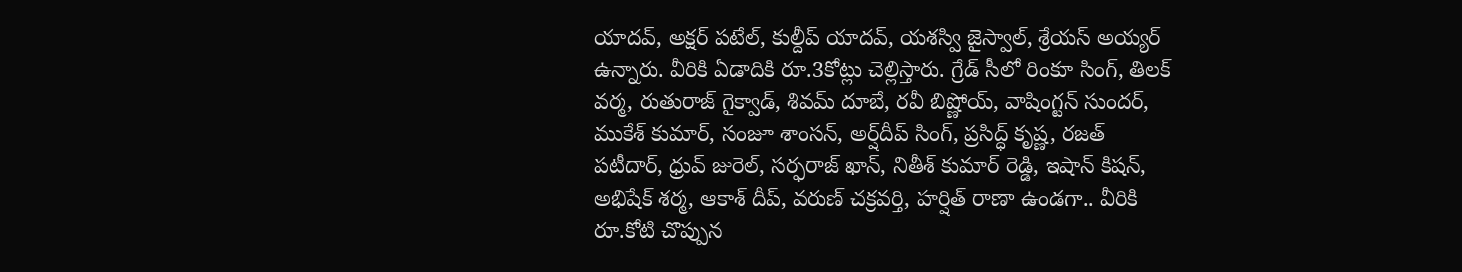యాదవ్, అక్షర్ పటేల్, కుల్దీప్ యాదవ్, యశస్వి జైస్వాల్, శ్రేయస్ అయ్యర్ ఉన్నారు. వీరికి ఏడాదికి రూ.3కోట్లు చెల్లిస్తారు. గ్రేడ్ సీలో రింకూ సింగ్, తిలక్ వర్మ, రుతురాజ్ గైక్వాడ్, శివమ్ దూబే, రవీ బిష్ణోయ్, వాషింగ్టన్ సుందర్, ముకేశ్ కుమార్, సంజూ శాంసన్, అర్ష్‌దీప్ సింగ్, ప్రసిద్ధ్ కృష్ణ, రజత్ పటీదార్, ధ్రువ్ జురెల్, సర్ఫరాజ్ ఖాన్, నితీశ్ కుమార్ రెడ్డి, ఇషాన్ కిషన్, అభిషేక్ శర్మ, ఆకాశ్ దీప్, వరుణ్ చక్రవర్తి, హర్షిత్ రాణా ఉండగా.. వీరికి రూ.కోటి చొప్పున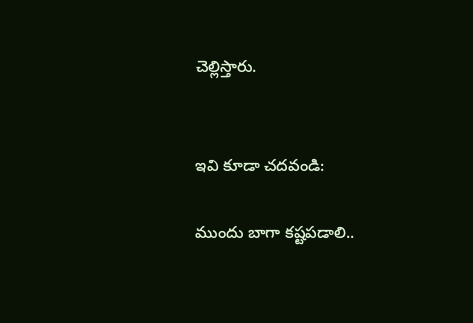చెల్లిస్తారు.


ఇవి కూడా చదవండి:

ముందు బాగా కష్టపడాలి..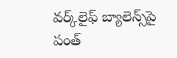వర్క్‌లైఫ్ బ్యాలెన్స్‌పై పంత్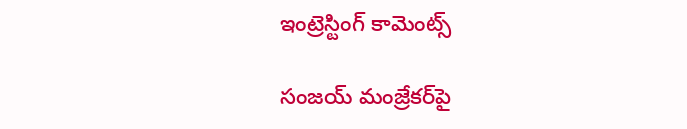ఇంట్రెస్టింగ్ కామెంట్స్

సంజయ్ మంజ్రేకర్‌పై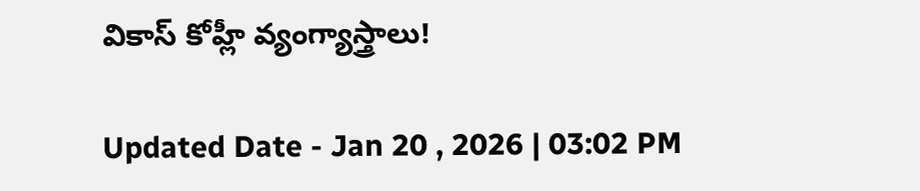వికాస్ కోహ్లీ వ్యంగ్యాస్త్రాలు!

Updated Date - Jan 20 , 2026 | 03:02 PM